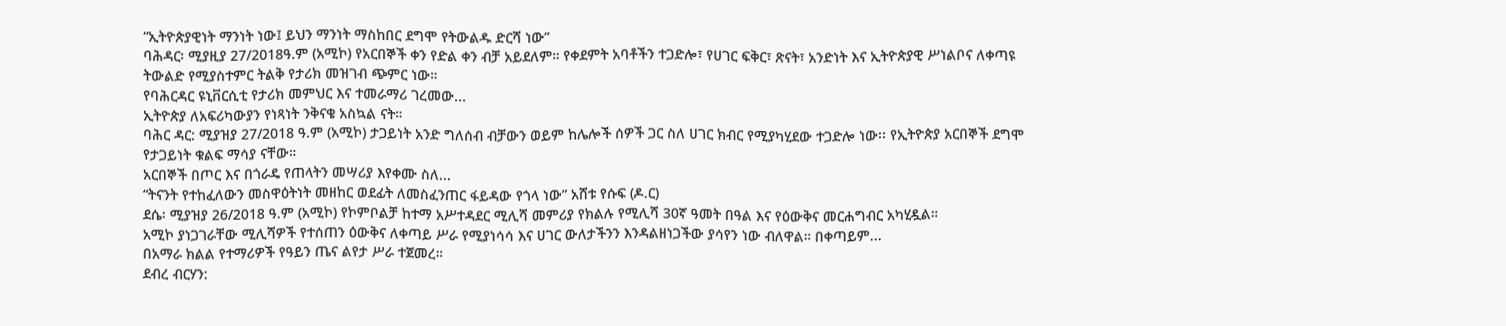“ኢትዮጵያዊነት ማንነት ነው፤ ይህን ማንነት ማስከበር ደግሞ የትውልዱ ድርሻ ነው”
ባሕዳር፡ ሚያዚያ 27/2018ዓ.ም (አሚኮ) የአርበኞች ቀን የድል ቀን ብቻ አይደለም። የቀደምት አባቶችን ተጋድሎ፣ የሀገር ፍቅር፣ ጽናት፣ አንድነት እና ኢትዮጵያዊ ሥነልቦና ለቀጣዩ ትውልድ የሚያስተምር ትልቅ የታሪክ መዝገብ ጭምር ነው።
የባሕርዳር ዩኒቨርሲቲ የታሪክ መምህር እና ተመራማሪ ገረመው...
ኢትዮጵያ ለአፍሪካውያን የነጻነት ንቅናቄ አስኳል ናት።
ባሕር ዳር: ሚያዝያ 27/2018 ዓ.ም (አሚኮ) ታጋይነት አንድ ግለሰብ ብቻውን ወይም ከሌሎች ሰዎች ጋር ስለ ሀገር ክብር የሚያካሂደው ተጋድሎ ነው፡፡ የኢትዮጵያ አርበኞች ደግሞ የታጋይነት ቁልፍ ማሳያ ናቸው።
አርበኞች በጦር እና በጎራዴ የጠላትን መሣሪያ እየቀሙ ስለ...
“ትናንት የተከፈለውን መስዋዕትነት መዘከር ወደፊት ለመስፈንጠር ፋይዳው የጎላ ነው” አሸቱ የሱፍ (ዶ.ር)
ደሴ፡ ሚያዝያ 26/2018 ዓ.ም (አሚኮ) የኮምቦልቻ ከተማ አሥተዳደር ሚሊሻ መምሪያ የክልሉ የሚሊሻ 30ኛ ዓመት በዓል እና የዕውቅና መርሐግብር አካሂዷል።
አሚኮ ያነጋገራቸው ሚሊሻዎች የተሰጠን ዕውቅና ለቀጣይ ሥራ የሚያነሳሳ እና ሀገር ውለታችንን እንዳልዘነጋችው ያሳየን ነው ብለዋል። በቀጣይም...
በአማራ ክልል የተማሪዎች የዓይን ጤና ልየታ ሥራ ተጀመረ።
ደብረ ብርሃን: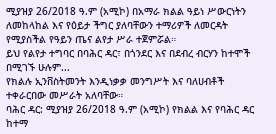ሚያዝያ 26/2018 ዓ.ም (አሚኮ) በአማራ ክልል ዓይነ ሥውርነትን ለመከላከል እና የዕይታ ችግር ያለባቸውን ተማሪዎች ለመርዳት የሚያስችል የዓይን ጤና ልየታ ሥራ ተጀምሯል።
ይህ የልየታ ተግባር በባሕር ዳር፣ በጎንደር እና በደብረ ብርሃን ከተሞች በሚገኙ ሁሉም...
የክልሉ ኢንቨስትመንት እንዲነቃቃ መንግሥት እና ባለሀብቶች ተቀራርበው መሥራት አለባቸው።
ባሕር ዳር: ሚያዝያ 26/2018 ዓ.ም (አሚኮ) የክልል እና የባሕር ዳር ከተማ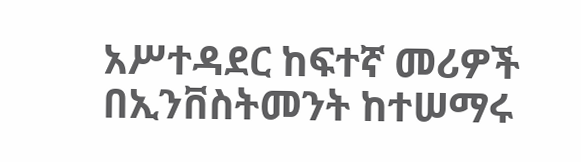አሥተዳደር ከፍተኛ መሪዎች በኢንቨስትመንት ከተሠማሩ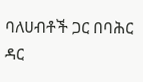ባለሀብቶች ጋር በባሕር ዳር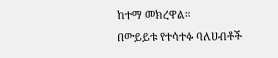ከተማ መክረዋል።
በውይይቱ የተሳተፉ ባለሀብቶች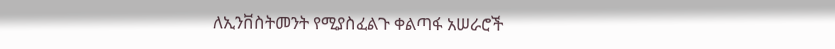ለኢንቨስትመንት የሚያስፈልጉ ቀልጣፋ አሠራሮች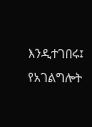እንዲተገበሩ፤ የአገልግሎት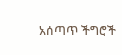አሰጣጥ ችግሮች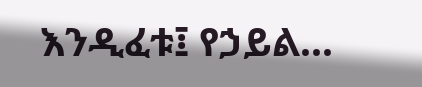እንዲፈቱ፤ የኃይል...